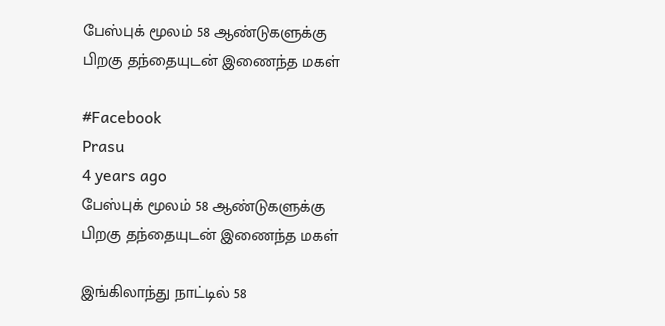பேஸ்புக் மூலம் 58 ஆண்டுகளுக்கு பிறகு தந்தையுடன் இணைந்த மகள்

#Facebook
Prasu
4 years ago
பேஸ்புக் மூலம் 58 ஆண்டுகளுக்கு பிறகு தந்தையுடன் இணைந்த மகள்

இங்கிலாந்து நாட்டில் 58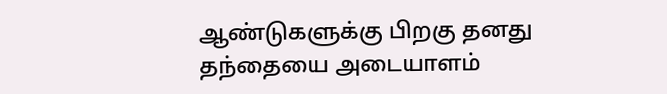ஆண்டுகளுக்கு பிறகு தனது தந்தையை அடையாளம்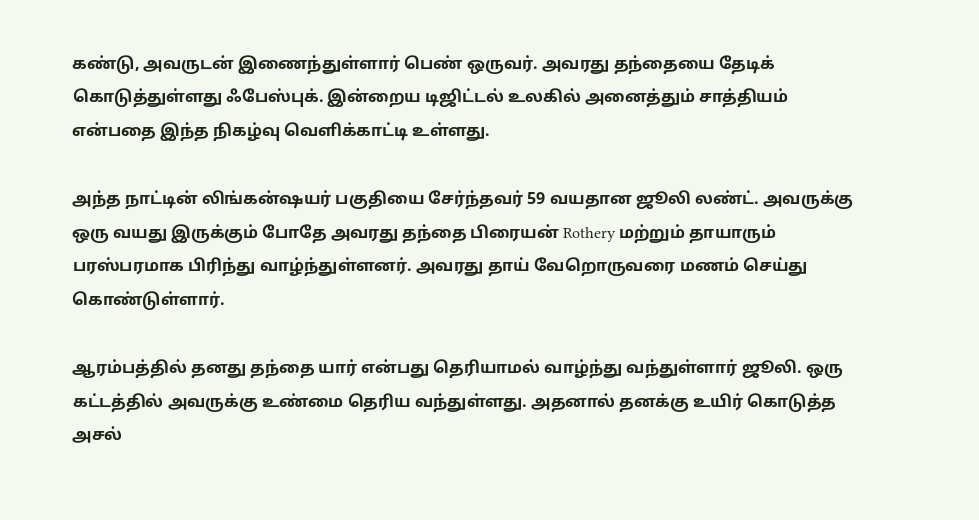கண்டு, அவருடன் இணைந்துள்ளார் பெண் ஒருவர். அவரது தந்தையை தேடிக் கொடுத்துள்ளது ஃபேஸ்புக். இன்றைய டிஜிட்டல் உலகில் அனைத்தும் சாத்தியம் என்பதை இந்த நிகழ்வு வெளிக்காட்டி உள்ளது.

அந்த நாட்டின் லிங்கன்ஷயர் பகுதியை சேர்ந்தவர் 59 வயதான ஜூலி லண்ட். அவருக்கு ஒரு வயது இருக்கும் போதே அவரது தந்தை பிரையன் Rothery மற்றும் தாயாரும் பரஸ்பரமாக பிரிந்து வாழ்ந்துள்ளனர். அவரது தாய் வேறொருவரை மணம் செய்து கொண்டுள்ளார்.

ஆரம்பத்தில் தனது தந்தை யார் என்பது தெரியாமல் வாழ்ந்து வந்துள்ளார் ஜூலி. ஒரு கட்டத்தில் அவருக்கு உண்மை தெரிய வந்துள்ளது. அதனால் தனக்கு உயிர் கொடுத்த அசல்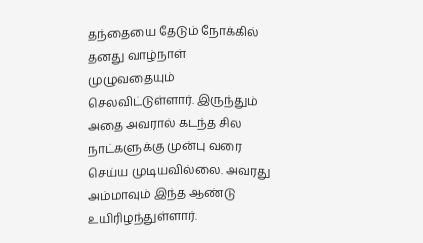தந்தையை தேடும் நோக்கில் தனது வாழ்நாள் முழுவதையும் செலவிட்டுள்ளார். இருந்தும் அதை அவரால் கடந்த சில நாட்களுக்கு முன்பு வரை செய்ய முடியவில்லை. அவரது அம்மாவும் இந்த ஆண்டு உயிரிழந்துள்ளார்.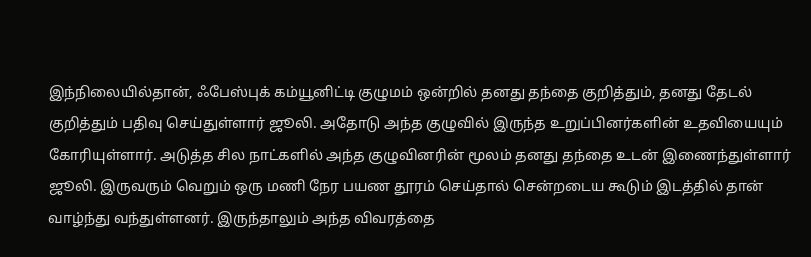இந்நிலையில்தான், ஃபேஸ்புக் கம்யூனிட்டி குழுமம் ஒன்றில் தனது தந்தை குறித்தும், தனது தேடல் குறித்தும் பதிவு செய்துள்ளார் ஜூலி. அதோடு அந்த குழுவில் இருந்த உறுப்பினர்களின் உதவியையும் கோரியுள்ளார். அடுத்த சில நாட்களில் அந்த குழுவினரின் மூலம் தனது தந்தை உடன் இணைந்துள்ளார் ஜூலி. இருவரும் வெறும் ஒரு மணி நேர பயண தூரம் செய்தால் சென்றடைய கூடும் இடத்தில் தான் வாழ்ந்து வந்துள்ளனர். இருந்தாலும் அந்த விவரத்தை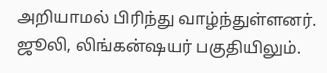அறியாமல் பிரிந்து வாழ்ந்துள்ளனர். ஜூலி, லிங்கன்ஷயர் பகுதியிலும்.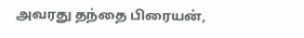அவரது தந்தை பிரையன்,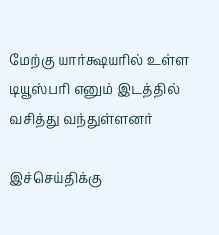மேற்கு யார்க்ஷயரில் உள்ள டியூஸ்பரி எனும் இடத்தில் வசித்து வந்துள்ளனர்

இச்செய்திக்கு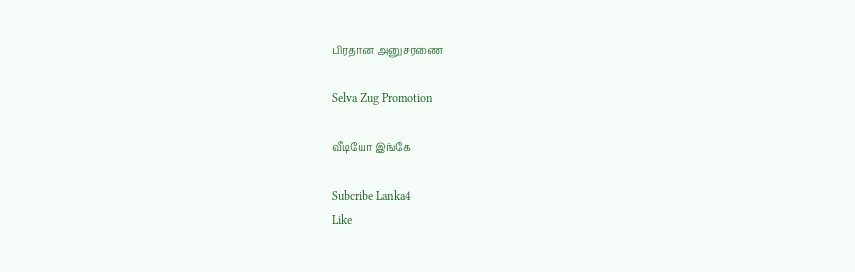பிரதான அனுசரணை

Selva Zug Promotion

வீடியோ இங்கே

Subcribe Lanka4
Like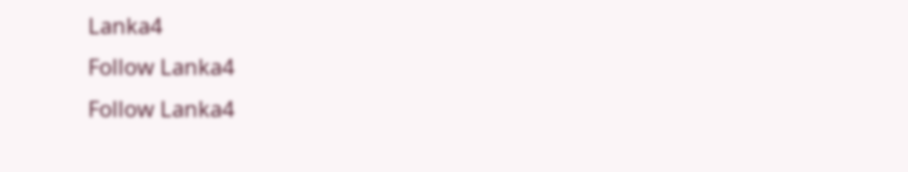Lanka4
Follow Lanka4
Follow Lanka4